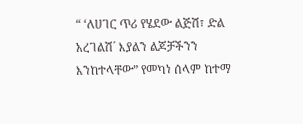“ ‘ለሀገር ጥሪ የሄደው ልጅሽ፣ ድል አረገልሽ´ እያልን ልጆቻችንን እንከተላቸው” የመካነ ሰላም ከተማ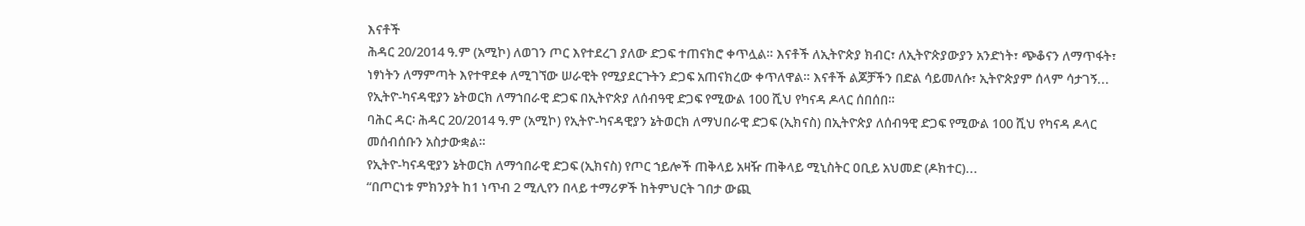እናቶች
ሕዳር 20/2014 ዓ.ም (አሚኮ) ለወገን ጦር እየተደረገ ያለው ድጋፍ ተጠናክሮ ቀጥሏል። እናቶች ለኢትዮጵያ ክብር፣ ለኢትዮጵያውያን አንድነት፣ ጭቆናን ለማጥፋት፣ ነፃነትን ለማምጣት እየተዋደቀ ለሚገኘው ሠራዊት የሚያደርጉትን ድጋፍ አጠናክረው ቀጥለዋል። እናቶች ልጆቻችን በድል ሳይመለሱ፣ ኢትዮጵያም ሰላም ሳታገኝ...
የኢትዮ-ካናዳዊያን ኔትወርክ ለማኀበራዊ ድጋፍ በኢትዮጵያ ለሰብዓዊ ድጋፍ የሚውል 100 ሺህ የካናዳ ዶላር ሰበሰበ።
ባሕር ዳር፡ ሕዳር 20/2014 ዓ.ም (አሚኮ) የኢትዮ-ካናዳዊያን ኔትወርክ ለማህበራዊ ድጋፍ (ኢክናስ) በኢትዮጵያ ለሰብዓዊ ድጋፍ የሚውል 100 ሺህ የካናዳ ዶላር መሰብሰቡን አስታውቋል።
የኢትዮ-ካናዳዊያን ኔትወርክ ለማኅበራዊ ድጋፍ (ኢክናስ) የጦር ኀይሎች ጠቅላይ አዛዥ ጠቅላይ ሚኒስትር ዐቢይ አህመድ (ዶክተር)...
“በጦርነቱ ምክንያት ከ1 ነጥብ 2 ሚሊየን በላይ ተማሪዎች ከትምህርት ገበታ ውጪ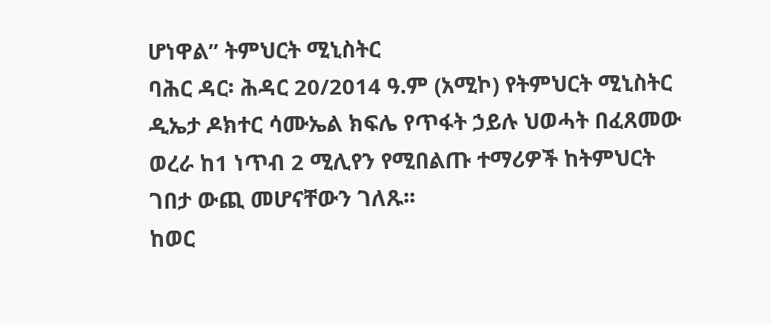ሆነዋል” ትምህርት ሚኒስትር
ባሕር ዳር፡ ሕዳር 20/2014 ዓ.ም (አሚኮ) የትምህርት ሚኒስትር ዲኤታ ዶክተር ሳሙኤል ክፍሌ የጥፋት ኃይሉ ህወሓት በፈጸመው ወረራ ከ1 ነጥብ 2 ሚሊየን የሚበልጡ ተማሪዎች ከትምህርት ገበታ ውጪ መሆናቸውን ገለጹ፡፡
ከወር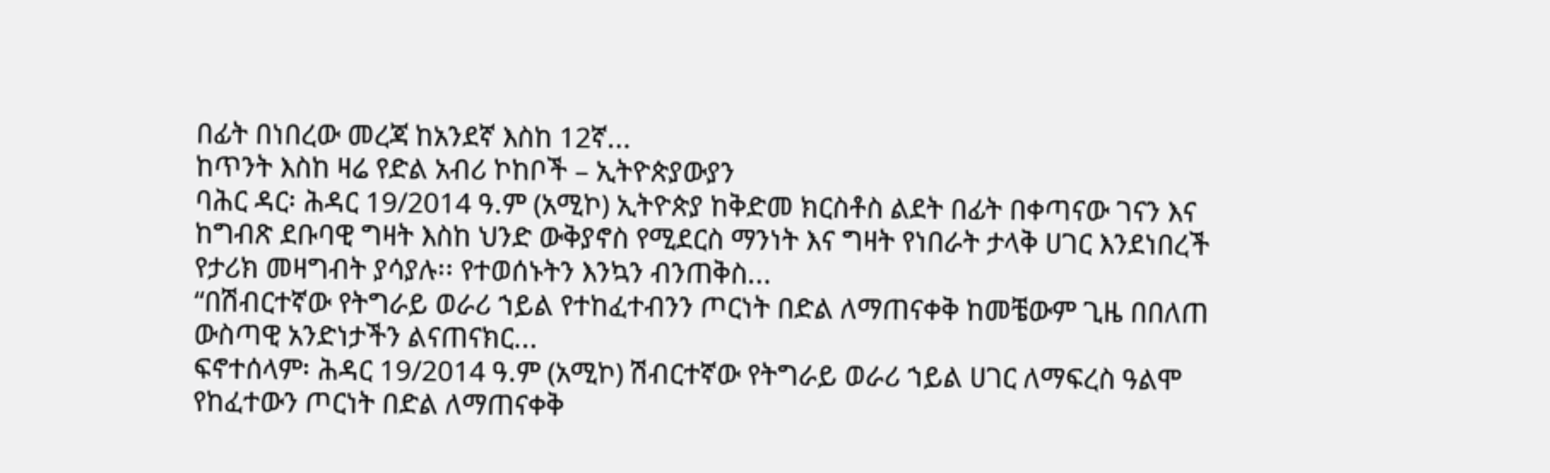በፊት በነበረው መረጃ ከአንደኛ እስከ 12ኛ...
ከጥንት እስከ ዛሬ የድል አብሪ ኮከቦች – ኢትዮጵያውያን
ባሕር ዳር፡ ሕዳር 19/2014 ዓ.ም (አሚኮ) ኢትዮጵያ ከቅድመ ክርስቶስ ልደት በፊት በቀጣናው ገናን እና ከግብጽ ደቡባዊ ግዛት እስከ ህንድ ውቅያኖስ የሚደርስ ማንነት እና ግዛት የነበራት ታላቅ ሀገር እንደነበረች የታሪክ መዛግብት ያሳያሉ፡፡ የተወሰኑትን እንኳን ብንጠቅስ...
“በሽብርተኛው የትግራይ ወራሪ ኀይል የተከፈተብንን ጦርነት በድል ለማጠናቀቅ ከመቼውም ጊዜ በበለጠ ውስጣዊ አንድነታችን ልናጠናክር...
ፍኖተሰላም፡ ሕዳር 19/2014 ዓ.ም (አሚኮ) ሽብርተኛው የትግራይ ወራሪ ኀይል ሀገር ለማፍረስ ዓልሞ የከፈተውን ጦርነት በድል ለማጠናቀቅ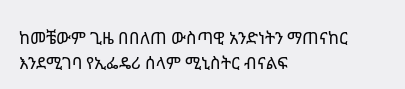ከመቼውም ጊዜ በበለጠ ውስጣዊ አንድነትን ማጠናከር እንደሚገባ የኢፌዴሪ ሰላም ሚኒስትር ብናልፍ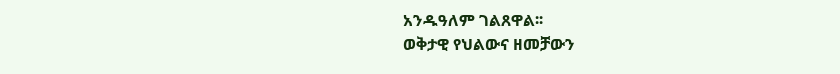አንዱዓለም ገልጸዋል፡፡
ወቅታዊ የህልውና ዘመቻውን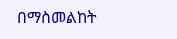በማስመልከት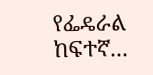የፌዴራል ከፍተኛ...